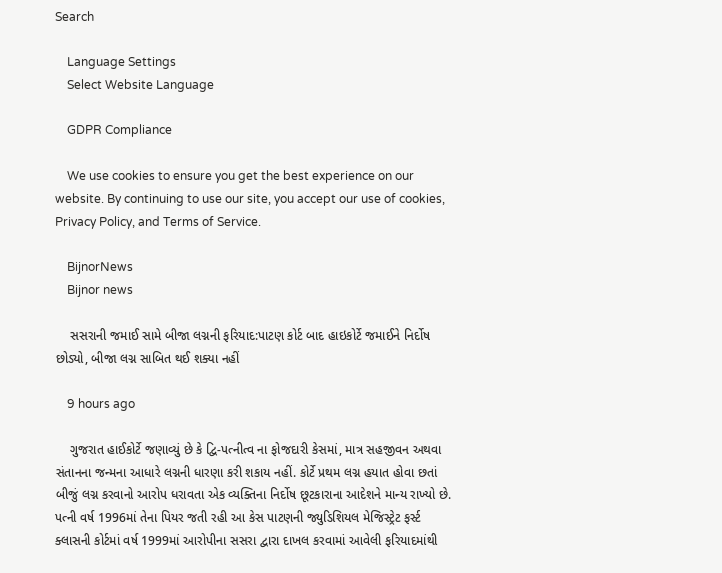Search

    Language Settings
    Select Website Language

    GDPR Compliance

    We use cookies to ensure you get the best experience on our website. By continuing to use our site, you accept our use of cookies, Privacy Policy, and Terms of Service.

    BijnorNews
    Bijnor news

    સસરાની જમાઈ સામે બીજા લગ્નની ફરિયાદ:પાટણ કોર્ટ બાદ હાઇકોર્ટે જમાઈને નિર્દોષ છોડ્યો, બીજા લગ્ન સાબિત થઈ શક્યા નહીં

    9 hours ago

    ગુજરાત હાઈકોર્ટે જણાવ્યું છે કે દ્વિ-પત્નીત્વ ના ફોજદારી કેસમાં, માત્ર સહજીવન અથવા સંતાનના જન્મના આધારે લગ્નની ધારણા કરી શકાય નહીં. કોર્ટે પ્રથમ લગ્ન હયાત હોવા છતાં બીજું લગ્ન કરવાનો આરોપ ધરાવતા એક વ્યક્તિના નિર્દોષ છૂટકારાના આદેશને માન્ય રાખ્યો છે. પત્ની વર્ષ 1996માં તેના પિયર જતી રહી આ કેસ પાટણની જ્યુડિશિયલ મેજિસ્ટ્રેટ ફર્સ્ટ ક્લાસની કોર્ટમાં વર્ષ 1999માં આરોપીના સસરા દ્વારા દાખલ કરવામાં આવેલી ફરિયાદમાંથી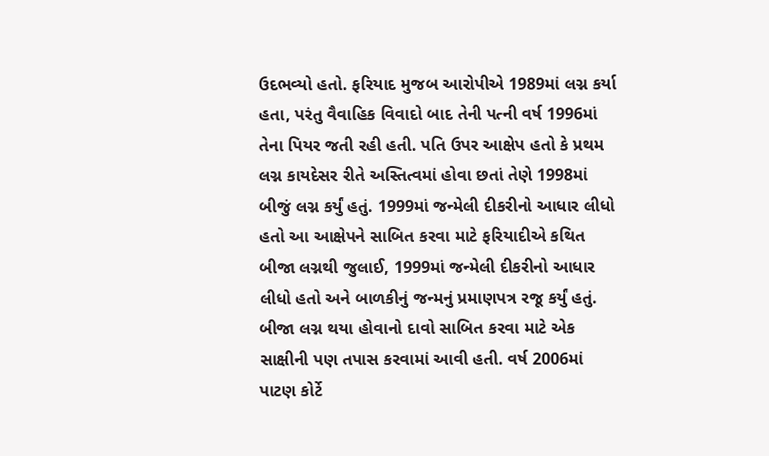ઉદભવ્યો હતો. ફરિયાદ મુજબ આરોપીએ 1989માં લગ્ન કર્યા હતા, પરંતુ વૈવાહિક વિવાદો બાદ તેની પત્ની વર્ષ 1996માં તેના પિયર જતી રહી હતી. પતિ ઉપર આક્ષેપ હતો કે પ્રથમ લગ્ન કાયદેસર રીતે અસ્તિત્વમાં હોવા છતાં તેણે 1998માં બીજું લગ્ન કર્યું હતું. 1999માં જન્મેલી દીકરીનો આધાર લીધો હતો આ આક્ષેપને સાબિત કરવા માટે ફરિયાદીએ કથિત બીજા લગ્નથી જુલાઈ, 1999માં જન્મેલી દીકરીનો આધાર લીધો હતો અને બાળકીનું જન્મનું પ્રમાણપત્ર રજૂ કર્યું હતું. બીજા લગ્ન થયા હોવાનો દાવો સાબિત કરવા માટે એક સાક્ષીની પણ તપાસ કરવામાં આવી હતી. વર્ષ 2006માં પાટણ કોર્ટે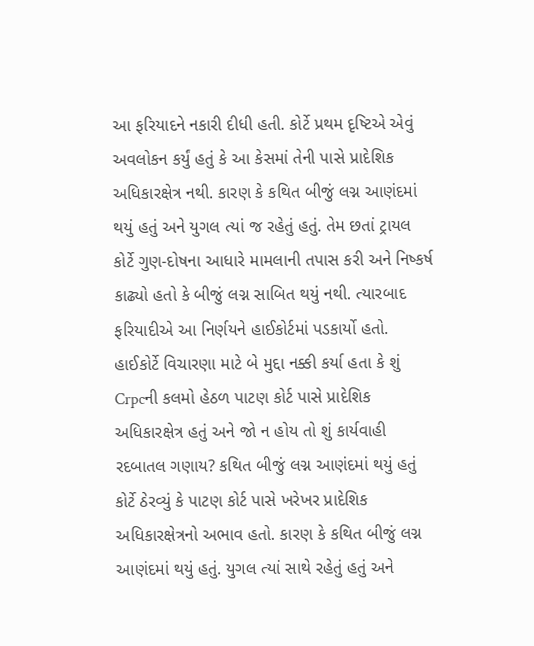આ ફરિયાદને નકારી દીધી હતી. કોર્ટે પ્રથમ દૃષ્ટિએ એવું અવલોકન કર્યું હતું કે આ કેસમાં તેની પાસે પ્રાદેશિક અધિકારક્ષેત્ર નથી. કારણ કે કથિત બીજું લગ્ન આણંદમાં થયું હતું અને યુગલ ત્યાં જ રહેતું હતું. તેમ છતાં ટ્રાયલ કોર્ટે ગુણ-દોષના આધારે મામલાની તપાસ કરી અને નિષ્કર્ષ કાઢ્યો હતો કે બીજું લગ્ન સાબિત થયું નથી. ત્યારબાદ ફરિયાદીએ આ નિર્ણયને હાઈકોર્ટમાં પડકાર્યો હતો. હાઈકોર્ટે વિચારણા માટે બે મુદ્દા નક્કી કર્યા હતા કે શું Crpcની કલમો હેઠળ પાટણ કોર્ટ પાસે પ્રાદેશિક અધિકારક્ષેત્ર હતું અને જો ન હોય તો શું કાર્યવાહી રદબાતલ ગણાય? કથિત બીજું લગ્ન આણંદમાં થયું હતું કોર્ટે ઠેરવ્યું કે પાટણ કોર્ટ પાસે ખરેખર પ્રાદેશિક અધિકારક્ષેત્રનો અભાવ હતો. કારણ કે કથિત બીજું લગ્ન આણંદમાં થયું હતું. યુગલ ત્યાં સાથે રહેતું હતું અને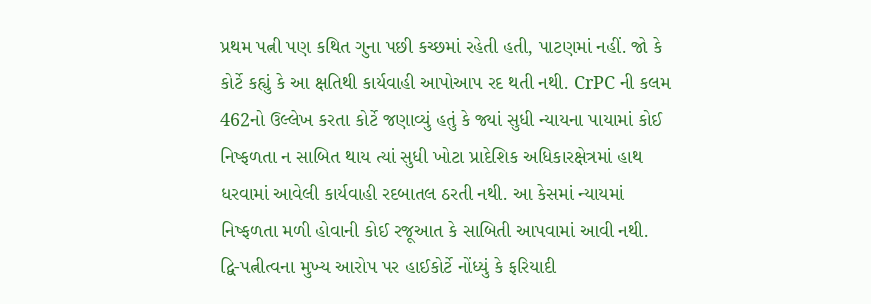પ્રથમ પત્ની પણ કથિત ગુના પછી કચ્છમાં રહેતી હતી, પાટણમાં નહીં. જો કે કોર્ટે કહ્યું કે આ ક્ષતિથી કાર્યવાહી આપોઆપ રદ થતી નથી. CrPC ની કલમ 462નો ઉલ્લેખ કરતા કોર્ટે જણાવ્યું હતું કે જ્યાં સુધી ન્યાયના પાયામાં કોઈ નિષ્ફળતા ન સાબિત થાય ત્યાં સુધી ખોટા પ્રાદેશિક અધિકારક્ષેત્રમાં હાથ ધરવામાં આવેલી કાર્યવાહી રદબાતલ ઠરતી નથી. આ કેસમાં ન્યાયમાં નિષ્ફળતા મળી હોવાની કોઈ રજૂઆત કે સાબિતી આપવામાં આવી નથી. દ્વિ-પત્નીત્વના મુખ્ય આરોપ પર હાઈકોર્ટે નોંધ્યું કે ફરિયાદી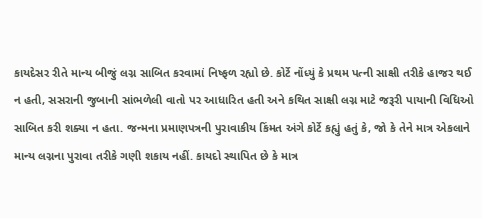કાયદેસર રીતે માન્ય બીજું લગ્ન સાબિત કરવામાં નિષ્ફળ રહ્યો છે. કોર્ટે નોંધ્યું કે પ્રથમ પત્ની સાક્ષી તરીકે હાજર થઈ ન હતી, સસરાની જુબાની સાંભળેલી વાતો પર આધારિત હતી અને કથિત સાક્ષી લગ્ન માટે જરૂરી પાયાની વિધિઓ સાબિત કરી શક્યા ન હતા. જન્મના પ્રમાણપત્રની પુરાવાકીય કિંમત અંગે કોર્ટે કહ્યું હતું કે, જો કે તેને માત્ર એકલાને માન્ય લગ્નના પુરાવા તરીકે ગણી શકાય નહીં. કાયદો સ્થાપિત છે કે માત્ર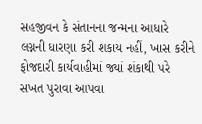સહજીવન કે સંતાનના જન્મના આધારે લગ્નની ધારણા કરી શકાય નહીં, ખાસ કરીને ફોજદારી કાર્યવાહીમાં જ્યાં શંકાથી પરે સખત પુરાવા આપવા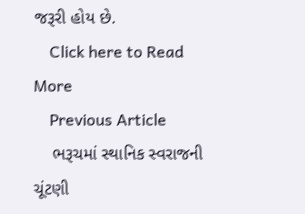જરૂરી હોય છે.
    Click here to Read More
    Previous Article
    ભરૂચમાં સ્થાનિક સ્વરાજની ચૂંટણી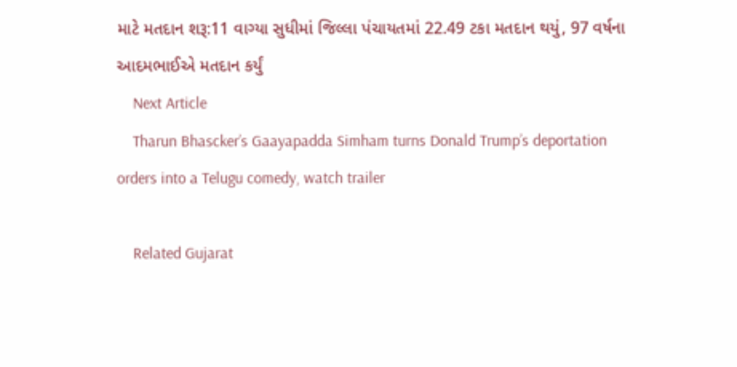માટે મતદાન શરૂ:11 વાગ્યા સુધીમાં જિલ્લા પંચાયતમાં 22.49 ટકા મતદાન થયું, 97 વર્ષના આદમભાઈએ મતદાન કર્યું
    Next Article
    Tharun Bhascker’s Gaayapadda Simham turns Donald Trump’s deportation orders into a Telugu comedy, watch trailer

    Related Gujarat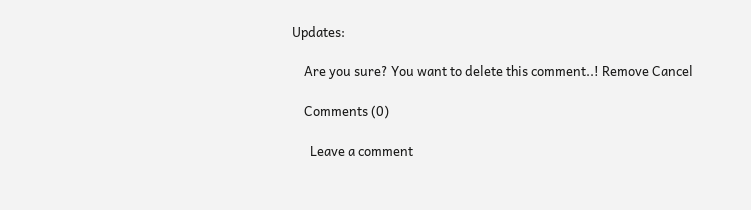Updates:

    Are you sure? You want to delete this comment..! Remove Cancel

    Comments (0)

      Leave a comment